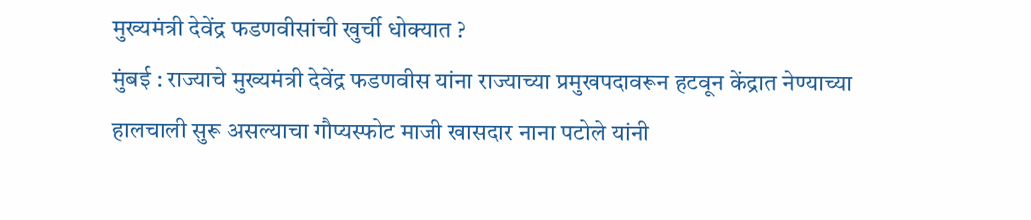मुख्यमंत्री देवेंद्र फडणवीसांची खुर्ची धोक्यात ?
मुंबई : राज्याचे मुख्यमंत्री देवेंद्र फडणवीस यांना राज्याच्या प्रमुखपदावरून हटवून केंद्रात नेण्याच्या हालचाली सुरू असल्याचा गौप्यस्फोट माजी खासदार नाना पटोले यांनी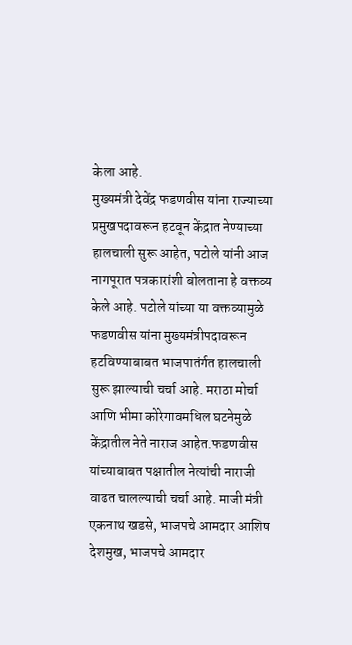केला आहे.
मुख्यमंत्री देवेंद्र फडणवीस यांना राज्याच्या प्रमुखपदावरून हटवून केंद्रात नेण्याच्या हालचाली सुरू आहेत, पटोले यांनी आज नागपूरात पत्रकारांशी बोलताना हे वक्तव्य केले आहे. पटोले यांच्या या वक्तव्यामुळे फडणवीस यांना मुख्यमंत्रीपदावरून हटविण्याबाबत भाजपातंर्गत हालचाली सुरू झाल्याची चर्चा आहे. मराठा मोर्चा आणि भीमा कोरेगावमधिल घटनेमुळे केंद्रातील नेते नाराज आहेत.फडणवीस यांच्याबाबत पक्षातील नेत्यांची नाराजी वाढत चालल्याची चर्चा आहे. माजी मंत्री एकनाथ खडसे, भाजपचे आमदार आशिष देशमुख, भाजपचे आमदार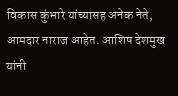विकास कुंभारे यांच्यासह अनेक नेते, आमदार नाराज आहेत. आशिष देशमुख यांनी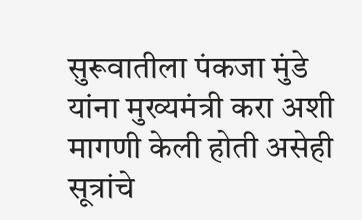सुरूवातीला पंकजा मुंडे यांना मुख्यमंत्री करा अशी मागणी केली होती असेही सूत्रांचे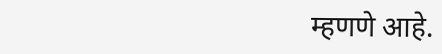म्हणणे आहे.